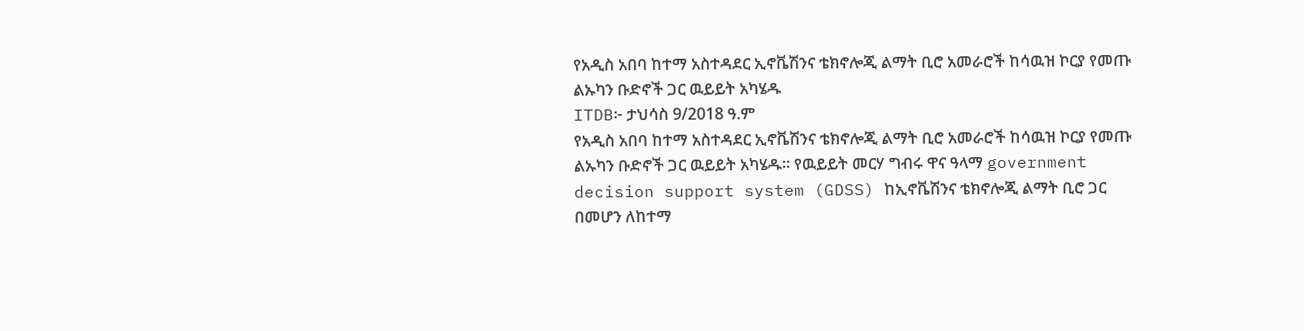የአዲስ አበባ ከተማ አስተዳደር ኢኖቬሽንና ቴክኖሎጂ ልማት ቢሮ አመራሮች ከሳዉዝ ኮርያ የመጡ ልኡካን ቡድኖች ጋር ዉይይት አካሄዱ
ITDB፦ ታህሳስ 9/2018 ዓ.ም
የአዲስ አበባ ከተማ አስተዳደር ኢኖቬሽንና ቴክኖሎጂ ልማት ቢሮ አመራሮች ከሳዉዝ ኮርያ የመጡ ልኡካን ቡድኖች ጋር ዉይይት አካሄዱ። የዉይይት መርሃ ግብሩ ዋና ዓላማ government decision support system (GDSS) ከኢኖቬሽንና ቴክኖሎጂ ልማት ቢሮ ጋር በመሆን ለከተማ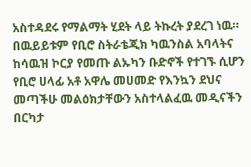አስተዳደሩ የማልማት ሂደት ላይ ትኩረት ያደረገ ነዉ።
በዉይይቱም የቢሮ ስትራቴጂክ ካዉንስል አባላትና ከሳዉዝ ኮርያ የመጡ ልኡካን ቡድኖች የተገኙ ሲሆን የቢሮ ሀላፊ አቶ አዋሌ መሀመድ የእንኳን ደህና መጣችሁ መልዕክታቸውን አስተላልፈዉ መዲናችን በርካታ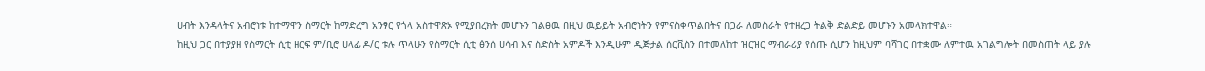ሀብት እንዳላትና አብሮነቱ ከተማዋን ስማርት ከማድረግ አንፃር የጎላ አስተዋጽኦ የሚያበረክት መሆኑን ገልፀዉ በዚህ ዉይይት አብሮነትን የምናስቀጥልበትና በጋራ ለመስራት የተዘረጋ ትልቅ ድልድይ መሆኑን አመላክተዋል።
ከዚህ ጋር በተያያዘ የስማርት ሲቲ ዘርፍ ም/ቢሮ ሀላፊ ዶ/ር ቱሉ ጥላሁን የስማርት ሲቲ ፅንሰ ሀሳብ እና ስድስት አምዶች እንዲሁም ዲጅታል ሰርቪስን በተመለከተ ዝርዝር ማብራሪያ የሰጡ ሲሆን ከዚህም ባሻገር በተቋሙ ለምተዉ አገልግሎት በመስጠት ላይ ያሉ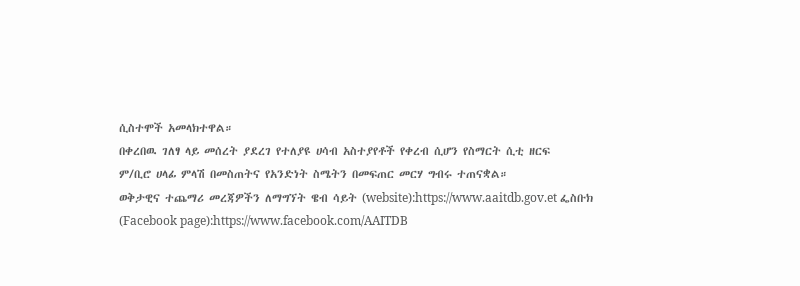ሲስተሞች አመላክተዋል።
በቀረበዉ ገለፃ ላይ መሰረት ያደረገ የተለያዩ ሀሳብ አስተያየቶች የቀረብ ሲሆን የስማርት ሲቲ ዘርፍ
ም/ቢሮ ሀላፊ ምላሽ በመስጠትና የአንድነት ስሜትን በመፍጠር መርሃ ግብሩ ተጠናቋል።
ወቅታዊና ተጨማሪ መረጃዎችን ለማግኘት ዌብ ሳይት (website):https://www.aaitdb.gov.et ፌስቡክ (Facebook page):https://www.facebook.com/AAITDB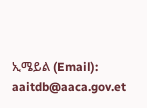ኢሜይል (Email): aaitdb@aaca.gov.et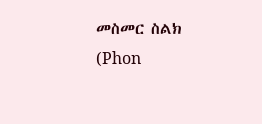መስመር ስልክ (Phon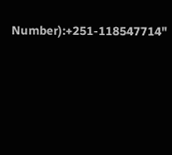Number):+251-118547714"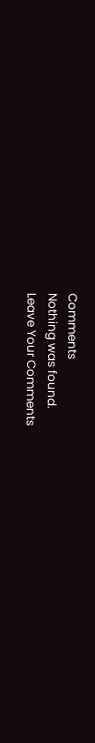Comments
Nothing was found.
Leave Your Comments